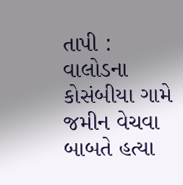તાપી : વાલોડના કોસંબીયા ગામે જમીન વેચવા બાબતે હત્યા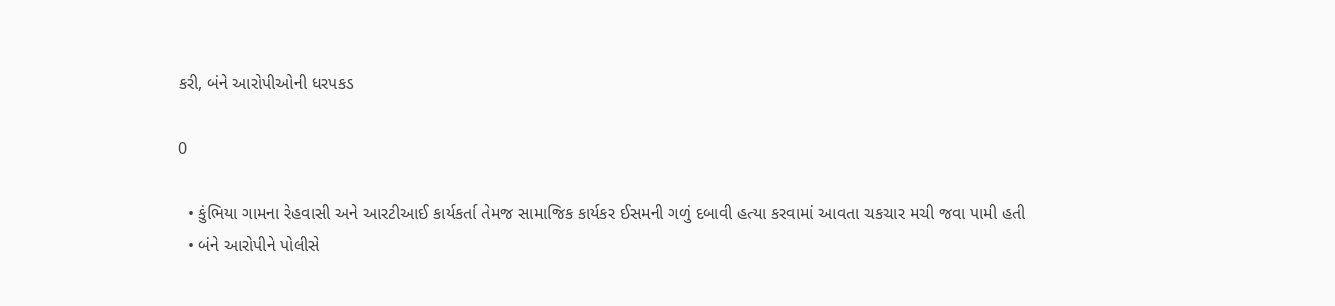કરી, બંને આરોપીઓની ધરપકડ

0

  • કુંભિયા ગામના રેહવાસી અને આરટીઆઈ કાર્યકર્તા તેમજ સામાજિક કાર્યકર ઈસમની ગળું દબાવી હત્યા કરવામાં આવતા ચકચાર મચી જવા પામી હતી
  • બંને આરોપીને પોલીસે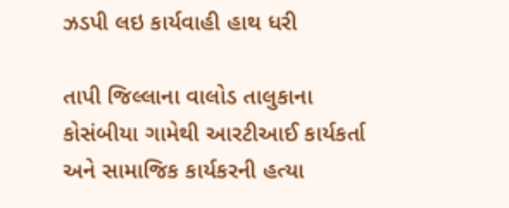ઝડપી લઇ કાર્યવાહી હાથ ધરી

તાપી જિલ્લાના વાલોડ તાલુકાના કોસંબીયા ગામેથી આરટીઆઈ કાર્યકર્તા અને સામાજિક કાર્યકરની હત્યા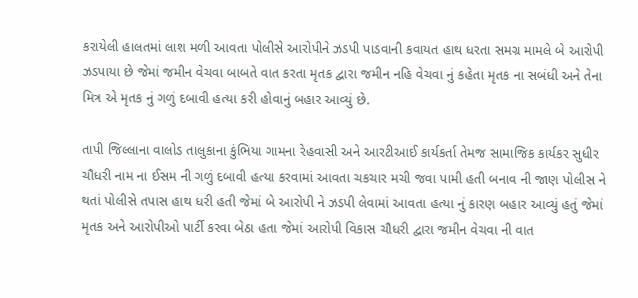કરાયેલી હાલતમાં લાશ મળી આવતા પોલીસે આરોપીને ઝડપી પાડવાની કવાયત હાથ ધરતા સમગ્ર મામલે બે આરોપી ઝડપાયા છે જેમાં જમીન વેચવા બાબતે વાત કરતા મૃતક દ્વારા જમીન નહિ વેચવા નું કહેતા મૃતક ના સબંધી અને તેના મિત્ર એ મૃતક નું ગળું દબાવી હત્યા કરી હોવાનું બહાર આવ્યું છે.

તાપી જિલ્લાના વાલોડ તાલુકાના કુંભિયા ગામના રેહવાસી અને આરટીઆઈ કાર્યકર્તા તેમજ સામાજિક કાર્યકર સુધીર ચૌધરી નામ ના ઈસમ ની ગળું દબાવી હત્યા કરવામાં આવતા ચકચાર મચી જવા પામી હતી બનાવ ની જાણ પોલીસ ને થતાં પોલીસે તપાસ હાથ ધરી હતી જેમાં બે આરોપી ને ઝડપી લેવામાં આવતા હત્યા નું કારણ બહાર આવ્યું હતું જેમાં મૃતક અને આરોપીઓ પાર્ટી કરવા બેઠા હતા જેમાં આરોપી વિકાસ ચૌધરી દ્વારા જમીન વેચવા ની વાત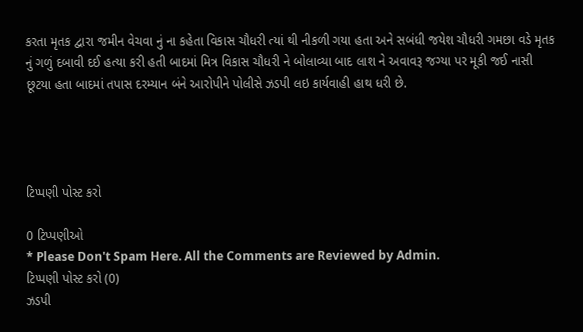કરતા મૃતક દ્વારા જમીન વેચવા નું ના કહેતા વિકાસ ચૌધરી ત્યાં થી નીકળી ગયા હતા અને સબંધી જયેશ ચૌધરી ગમછા વડે મૃતક નું ગળું દબાવી દઈ હત્યા કરી હતી બાદમાં મિત્ર વિકાસ ચૌધરી ને બોલાવ્યા બાદ લાશ ને અવાવરૂ જગ્યા પર મૂકી જઈ નાસી છૂટયા હતા બાદમાં તપાસ દરમ્યાન બંને આરોપીને પોલીસે ઝડપી લઇ કાર્યવાહી હાથ ધરી છે.




ટિપ્પણી પોસ્ટ કરો

0 ટિપ્પણીઓ
* Please Don't Spam Here. All the Comments are Reviewed by Admin.
ટિપ્પણી પોસ્ટ કરો (0)
ઝડપી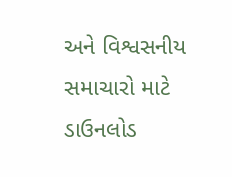અને વિશ્વસનીય સમાચારો માટે ડાઉનલોડ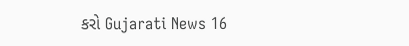કરો Gujarati News 16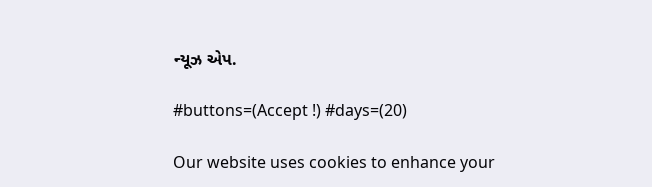ન્યૂઝ એપ.

#buttons=(Accept !) #days=(20)

Our website uses cookies to enhance your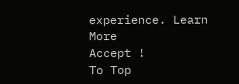experience. Learn More
Accept !
To Top